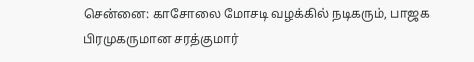சென்னை: காசோலை மோசடி வழக்கில் நடிகரும், பாஜக பிரமுகருமான சரத்குமார்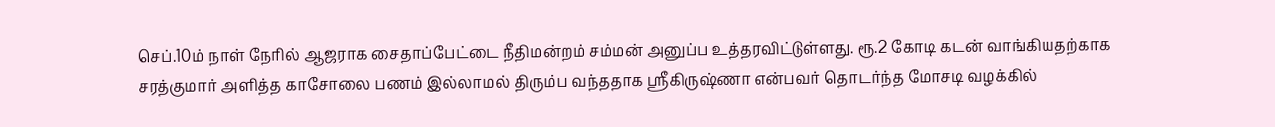செப்.10ம் நாள் நேரில் ஆஜராக சைதாப்பேட்டை நீதிமன்றம் சம்மன் அனுப்ப உத்தரவிட்டுள்ளது. ரூ.2 கோடி கடன் வாங்கியதற்காக சரத்குமார் அளித்த காசோலை பணம் இல்லாமல் திரும்ப வந்ததாக ஸ்ரீகிருஷ்ணா என்பவர் தொடர்ந்த மோசடி வழக்கில்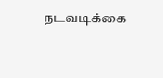நடவடிக்கை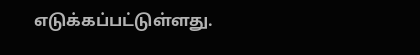எடுக்கப்பட்டுள்ளது.